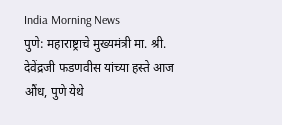India Morning News
पुणे: महाराष्ट्राचे मुख्यमंत्री मा. श्री. देवेंद्रजी फडणवीस यांच्या हस्ते आज औंध, पुणे येथे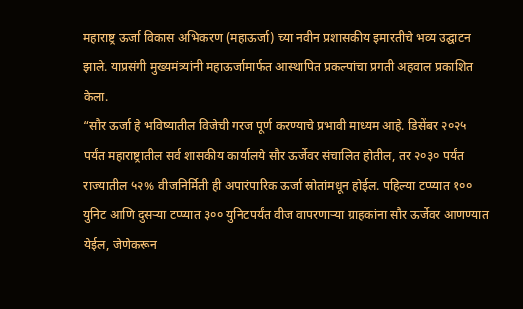महाराष्ट्र ऊर्जा विकास अभिकरण (महाऊर्जा) च्या नवीन प्रशासकीय इमारतीचे भव्य उद्घाटन झाले. याप्रसंगी मुख्यमंत्र्यांनी महाऊर्जामार्फत आस्थापित प्रकल्पांचा प्रगती अहवाल प्रकाशित केला.
“सौर ऊर्जा हे भविष्यातील विजेची गरज पूर्ण करण्याचे प्रभावी माध्यम आहे. डिसेंबर २०२५ पर्यंत महाराष्ट्रातील सर्व शासकीय कार्यालये सौर ऊर्जेवर संचालित होतील, तर २०३० पर्यंत राज्यातील ५२% वीजनिर्मिती ही अपारंपारिक ऊर्जा स्रोतांमधून होईल. पहिल्या टप्प्यात १०० युनिट आणि दुसऱ्या टप्प्यात ३०० युनिटपर्यंत वीज वापरणाऱ्या ग्राहकांना सौर ऊर्जेवर आणण्यात येईल, जेणेकरून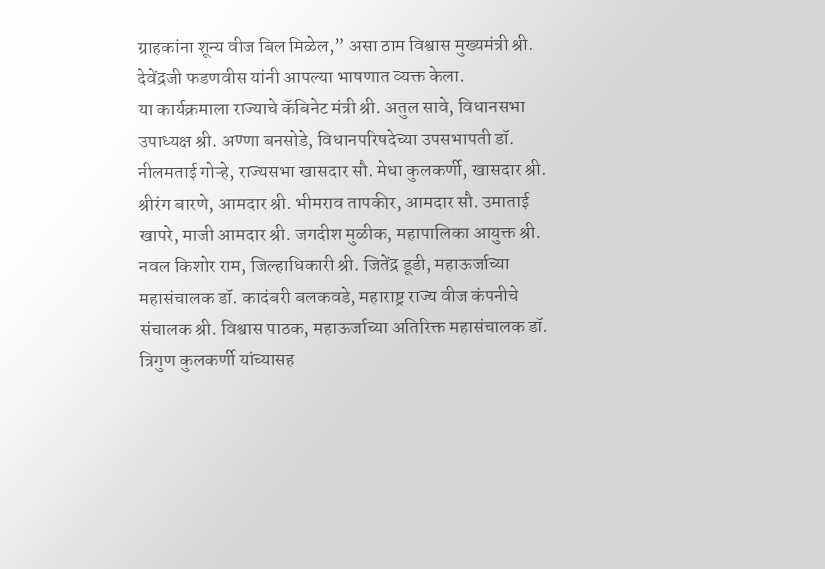ग्राहकांना शून्य वीज बिल मिळेल,” असा ठाम विश्वास मुख्यमंत्री श्री. देवेंद्रजी फडणवीस यांनी आपल्या भाषणात व्यक्त केला.
या कार्यक्रमाला राज्याचे कॅबिनेट मंत्री श्री. अतुल सावे, विधानसभा उपाध्यक्ष श्री. अण्णा बनसोडे, विधानपरिषदेच्या उपसभापती डॉ. नीलमताई गोऱ्हे, राज्यसभा खासदार सौ. मेधा कुलकर्णी, खासदार श्री. श्रीरंग बारणे, आमदार श्री. भीमराव तापकीर, आमदार सौ. उमाताई खापरे, माजी आमदार श्री. जगदीश मुळीक, महापालिका आयुक्त श्री. नवल किशोर राम, जिल्हाधिकारी श्री. जितेंद्र डूडी, महाऊर्जाच्या महासंचालक डॉ. कादंबरी बलकवडे, महाराष्ट्र राज्य वीज कंपनीचे संचालक श्री. विश्वास पाठक, महाऊर्जाच्या अतिरिक्त महासंचालक डॉ. त्रिगुण कुलकर्णी यांच्यासह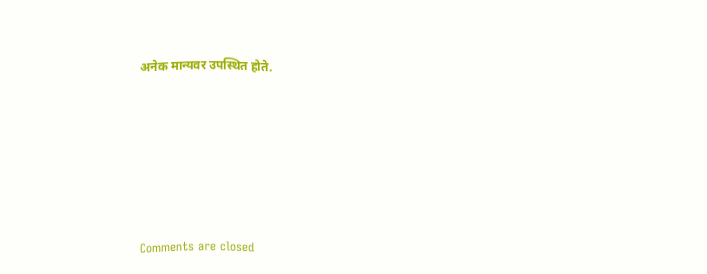अनेक मान्यवर उपस्थित होते.









Comments are closed